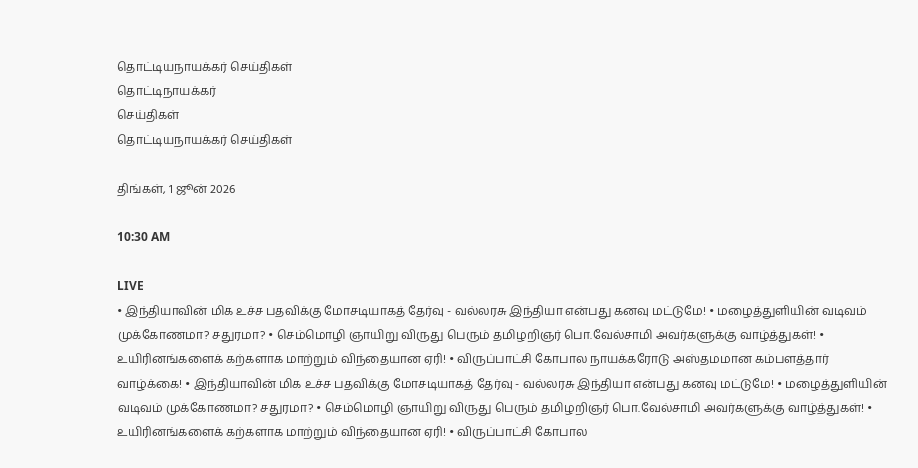தொட்டியநாயக்கர் செய்திகள்
தொட்டிநாயக்கர்
செய்திகள்
தொட்டியநாயக்கர் செய்திகள்

திங்கள், 1 ஜூன் 2026

10:30 AM

LIVE
• இந்தியாவின் மிக உச்ச பதவிக்கு மோசடியாகத் தேர்வு - வல்லரசு இந்தியா என்பது கனவு மட்டுமே! • மழைத்துளியின் வடிவம் முக்கோணமா? சதுரமா? • செம்மொழி ஞாயிறு விருது பெரும் தமிழறிஞர் பொ.வேல்சாமி அவர்களுக்கு வாழ்த்துகள்! • உயிரினங்களைக் கற்களாக மாற்றும் விந்தையான ஏரி! • விருப்பாட்சி கோபால நாயக்கரோடு அஸ்தமமான கம்பளத்தார் வாழ்க்கை! • இந்தியாவின் மிக உச்ச பதவிக்கு மோசடியாகத் தேர்வு - வல்லரசு இந்தியா என்பது கனவு மட்டுமே! • மழைத்துளியின் வடிவம் முக்கோணமா? சதுரமா? • செம்மொழி ஞாயிறு விருது பெரும் தமிழறிஞர் பொ.வேல்சாமி அவர்களுக்கு வாழ்த்துகள்! • உயிரினங்களைக் கற்களாக மாற்றும் விந்தையான ஏரி! • விருப்பாட்சி கோபால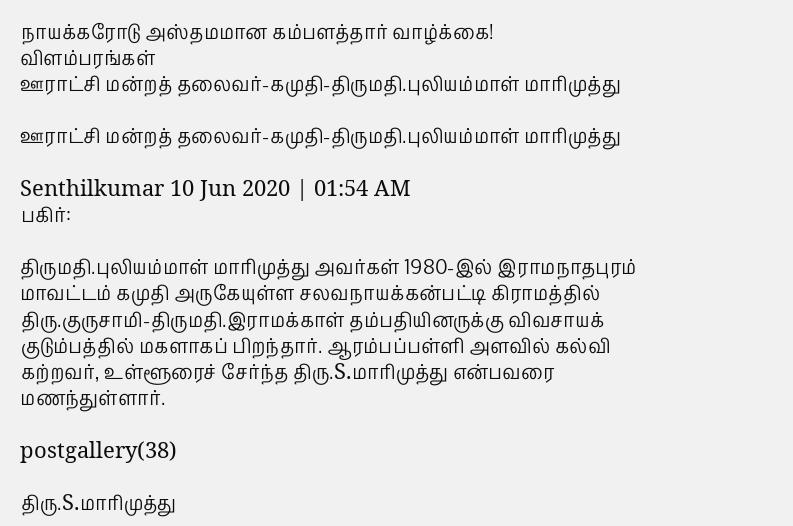நாயக்கரோடு அஸ்தமமான கம்பளத்தார் வாழ்க்கை!
விளம்பரங்கள்
ஊராட்சி மன்றத் தலைவர்-கமுதி-திருமதி.புலியம்மாள் மாரிமுத்து

ஊராட்சி மன்றத் தலைவர்-கமுதி-திருமதி.புலியம்மாள் மாரிமுத்து

Senthilkumar 10 Jun 2020 | 01:54 AM
பகிர்:

திருமதி.புலியம்மாள் மாரிமுத்து அவர்கள் 1980-இல் இராமநாதபுரம் மாவட்டம் கமுதி அருகேயுள்ள சலவநாயக்கன்பட்டி கிராமத்தில் திரு.குருசாமி-திருமதி.இராமக்காள் தம்பதியினருக்கு விவசாயக் குடும்பத்தில் மகளாகப் பிறந்தார். ஆரம்பப்பள்ளி அளவில் கல்வி கற்றவர், உள்ளூரைச் சேர்ந்த திரு.S.மாரிமுத்து என்பவரை மணந்துள்ளார்.

postgallery(38)

திரு.S.மாரிமுத்து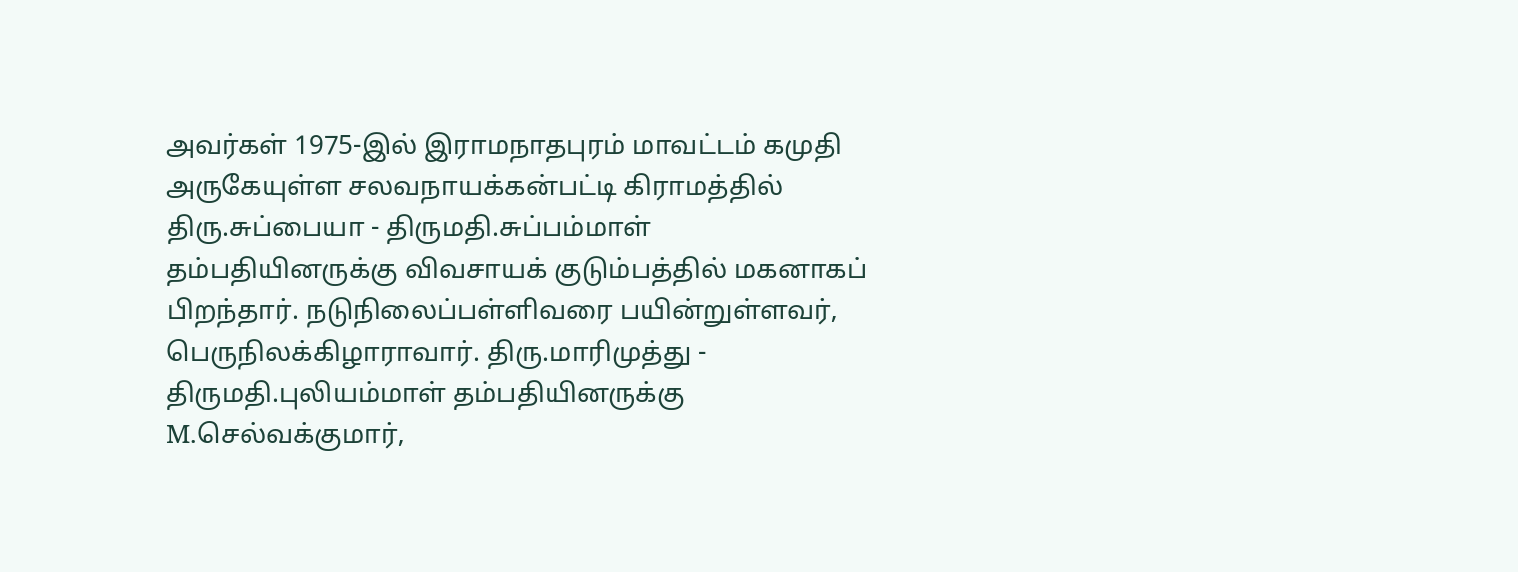அவர்கள் 1975-இல் இராமநாதபுரம் மாவட்டம் கமுதி அருகேயுள்ள சலவநாயக்கன்பட்டி கிராமத்தில் திரு.சுப்பையா - திருமதி.சுப்பம்மாள் தம்பதியினருக்கு விவசாயக் குடும்பத்தில் மகனாகப் பிறந்தார். நடுநிலைப்பள்ளிவரை பயின்றுள்ளவர், பெருநிலக்கிழாராவார். திரு.மாரிமுத்து - திருமதி.புலியம்மாள் தம்பதியினருக்கு M.செல்வக்குமார்,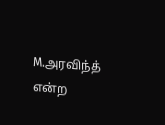M.அரவிந்த் என்ற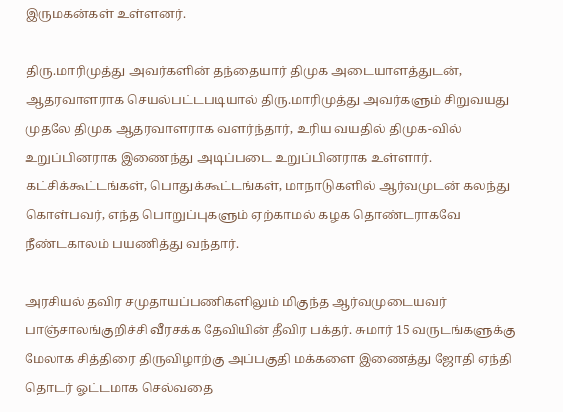இருமகன்கள் உள்ளனர்.

திரு.மாரிமுத்து அவர்களின் தந்தையார் திமுக அடையாளத்துடன், ஆதரவாளராக செயல்பட்டபடியால் திரு.மாரிமுத்து அவர்களும் சிறுவயது முதலே திமுக ஆதரவாளராக வளர்ந்தார், உரிய வயதில் திமுக-வில் உறுப்பினராக இணைந்து அடிப்படை உறுப்பினராக உள்ளார். கட்சிக்கூட்டங்கள், பொதுக்கூட்டங்கள், மாநாடுகளில் ஆர்வமுடன் கலந்து கொள்பவர், எந்த பொறுப்புகளும் ஏற்காமல் கழக தொண்டராகவே நீண்டகாலம் பயணித்து வந்தார்.

அரசியல் தவிர சமுதாயப்பணிகளிலும் மிகுந்த ஆர்வமுடையவர் பாஞ்சாலங்குறிச்சி வீரசக்க தேவியின் தீவிர பக்தர். சுமார் 15 வருடங்களுக்கு மேலாக சித்திரை திருவிழாற்கு அப்பகுதி மக்களை இணைத்து ஜோதி ஏந்தி தொடர் ஓட்டமாக செல்வதை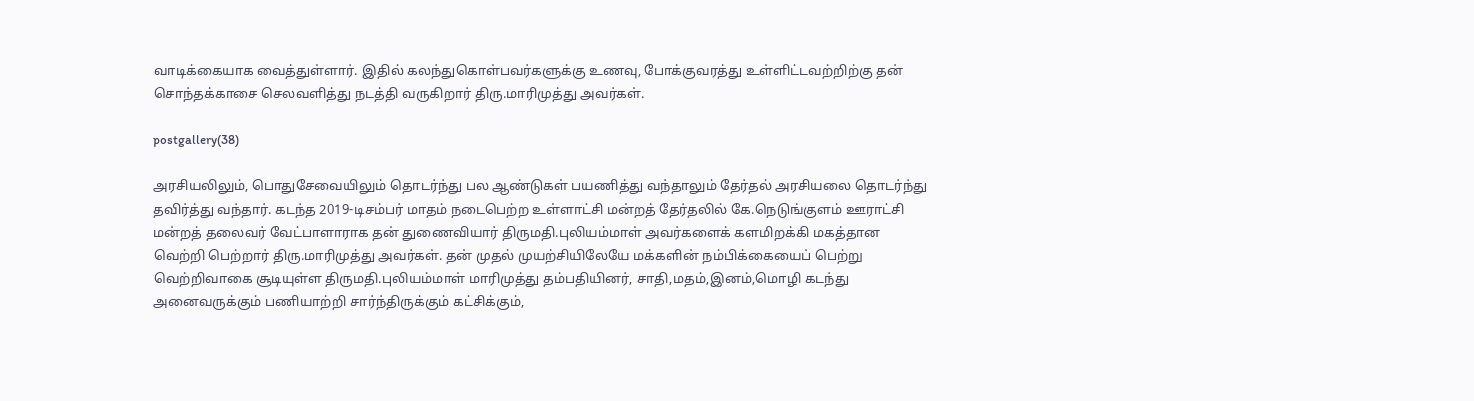வாடிக்கையாக வைத்துள்ளார். இதில் கலந்துகொள்பவர்களுக்கு உணவு, போக்குவரத்து உள்ளிட்டவற்றிற்கு தன் சொந்தக்காசை செலவளித்து நடத்தி வருகிறார் திரு.மாரிமுத்து அவர்கள்.

postgallery(38)

அரசியலிலும், பொதுசேவையிலும் தொடர்ந்து பல ஆண்டுகள் பயணித்து வந்தாலும் தேர்தல் அரசியலை தொடர்ந்து தவிர்த்து வந்தார். கடந்த 2019-டிசம்பர் மாதம் நடைபெற்ற உள்ளாட்சி மன்றத் தேர்தலில் கே.நெடுங்குளம் ஊராட்சி மன்றத் தலைவர் வேட்பாளாராக தன் துணைவியார் திருமதி.புலியம்மாள் அவர்களைக் களமிறக்கி மகத்தான வெற்றி பெற்றார் திரு.மாரிமுத்து அவர்கள். தன் முதல் முயற்சியிலேயே மக்களின் நம்பிக்கையைப் பெற்று வெற்றிவாகை சூடியுள்ள திருமதி.புலியம்மாள் மாரிமுத்து தம்பதியினர், சாதி,மதம்,இனம்,மொழி கடந்து அனைவருக்கும் பணியாற்றி சார்ந்திருக்கும் கட்சிக்கும்,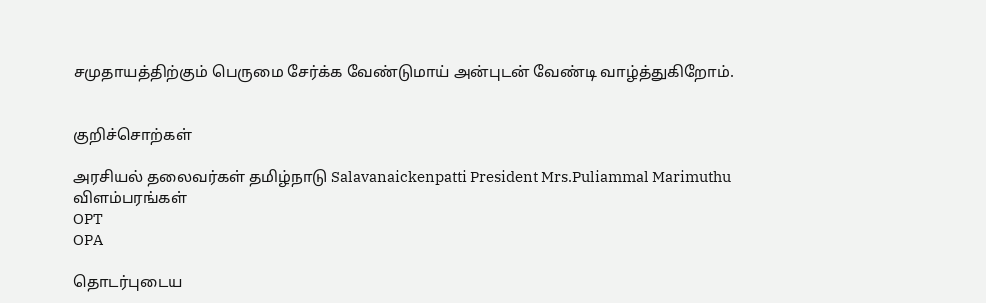சமுதாயத்திற்கும் பெருமை சேர்க்க வேண்டுமாய் அன்புடன் வேண்டி வாழ்த்துகிறோம்.


குறிச்சொற்கள்

அரசியல் தலைவர்கள் தமிழ்நாடு Salavanaickenpatti President Mrs.Puliammal Marimuthu
விளம்பரங்கள்
OPT
OPA

தொடர்புடைய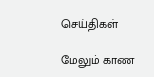செய்திகள்

மேலும் காண